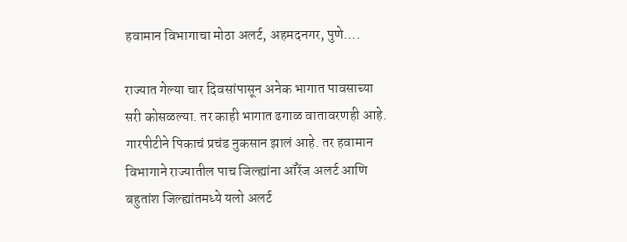हवामान विभागाचा मोठा अलर्ट, अहमदनगर, पुणे….

राज्यात गेल्या चार दिवसांपासून अनेक भागात पावसाच्या सरी कोसळल्या. तर काही भागात ढगाळ वातावरणही आहे. गारपीटीने पिकाचं प्रचंड नुकसान झालं आहे. तर हवामान विभागाने राज्यातील पाच जिल्ह्यांना ऑरेंज अलर्ट आणि बहुतांश जिल्ह्यांतमध्ये यलो अलर्ट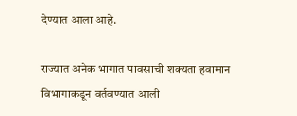देण्यात आला आहे.

राज्यात अनेक भागात पावसाची शक्यता हवामान विभागाकडून वर्तवण्यात आली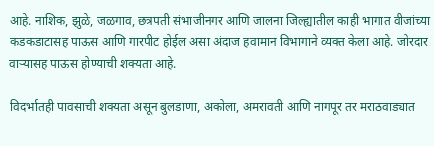आहे. नाशिक, झुळे, जळगाव, छत्रपती संभाजीनगर आणि जालना जिल्ह्यातील काही भागात वीजांच्या कडकडाटासह पाऊस आणि गारपीट होईल असा अंदाज हवामान विभागाने व्यक्त केला आहे. जोरदार वाऱ्यासह पाऊस होण्याची शक्यता आहे.

विदर्भातही पावसाची शक्यता असून बुलडाणा, अकोला, अमरावती आणि नागपूर तर मराठवाड्यात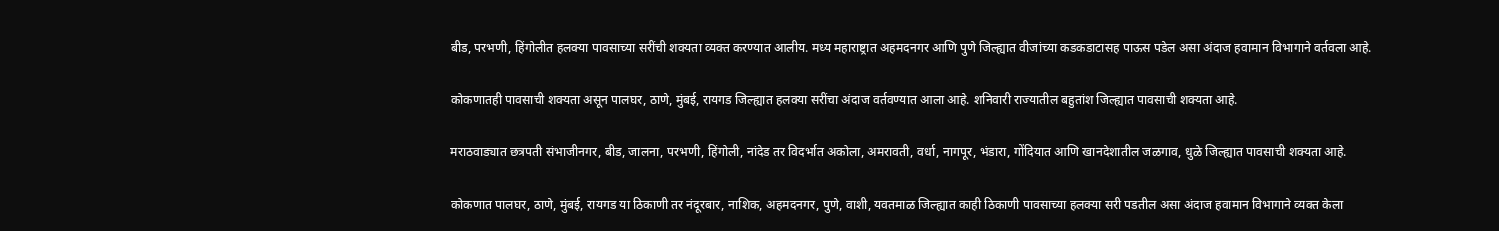बीड, परभणी, हिंगोलीत हलक्या पावसाच्या सरींची शक्यता व्यक्त करण्यात आलीय. मध्य महाराष्ट्रात अहमदनगर आणि पुणे जिल्ह्यात वीजांच्या कडकडाटासह पाऊस पडेल असा अंदाज हवामान विभागाने वर्तवला आहे.

कोकणातही पावसाची शक्यता असून पालघर, ठाणे, मुंबई, रायगड जिल्ह्यात हलक्या सरींचा अंदाज वर्तवण्यात आला आहे. शनिवारी राज्यातील बहुतांश जिल्ह्यात पावसाची शक्यता आहे.

मराठवाड्यात छत्रपती संभाजीनगर, बीड, जालना, परभणी, हिंगोली, नांदेड तर विदर्भात अकोला, अमरावती, वर्धा, नागपूर, भंडारा, गोंदियात आणि खानदेशातील जळगाव, धुळे जिल्ह्यात पावसाची शक्यता आहे.

कोकणात पालघर, ठाणे, मुंबई, रायगड या ठिकाणी तर नंदूरबार, नाशिक, अहमदनगर, पुणे, वाशी, यवतमाळ जिल्ह्यात काही ठिकाणी पावसाच्या हलक्या सरी पडतील असा अंदाज हवामान विभागाने व्यक्त केला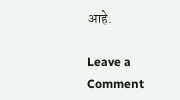आहे.

Leave a Comment